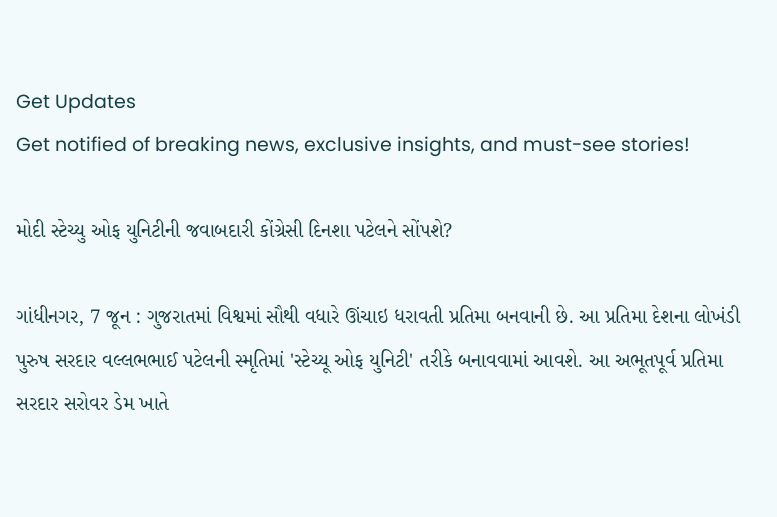Get Updates
Get notified of breaking news, exclusive insights, and must-see stories!

મોદી સ્ટેચ્યુ ઓફ યુનિટીની જવાબદારી કોંગ્રેસી દિનશા પટેલને સોંપશે?

ગાંધીનગર, 7 જૂન : ગુજરાતમાં વિશ્વમાં સૌથી વધારે ઊંચાઇ ધરાવતી પ્રતિમા બનવાની છે. આ પ્રતિમા દેશના લોખંડી પુરુષ સરદાર વલ્લભભાઈ પટેલની સ્મૃતિમાં 'સ્ટેચ્યૂ ઓફ યુનિટી' તરીકે બનાવવામાં આવશે. આ અભૂતપૂર્વ પ્રતિમા સરદાર સરોવર ડેમ ખાતે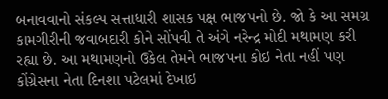બનાવવાનો સંકલ્પ સત્તાધારી શાસક પક્ષ ભાજપનો છે. જો કે આ સમગ્ર કામગીરીની જવાબદારી કોને સોંપવી તે અંગે નરેન્દ્ર મોદી મથામણ કરી રહ્યા છે. આ મથામણનો ઉકેલ તેમને ભાજપના કોઇ નેતા નહીં પણ કોંગ્રેસના નેતા દિનશા પટેલમાં દેખાઇ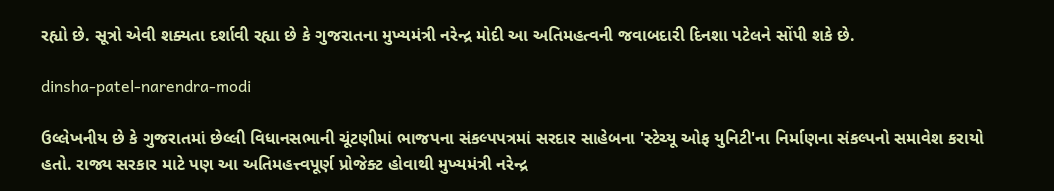રહ્યો છે. સૂત્રો એવી શક્યતા દર્શાવી રહ્યા છે કે ગુજરાતના મુખ્યમંત્રી નરેન્દ્ર મોદી આ અતિમહત્વની જવાબદારી દિનશા પટેલને સોંપી શકે છે.

dinsha-patel-narendra-modi

ઉલ્લેખનીય છે કે ગુજરાતમાં છેલ્લી વિધાનસભાની ચૂંટણીમાં ભાજપના સંકલ્પપત્રમાં સરદાર સાહેબના 'સ્ટેચ્યૂ ઓફ યુનિટી'ના નિર્માણના સંકલ્પનો સમાવેશ કરાયો હતો. રાજ્ય સરકાર માટે પણ આ અતિમહત્ત્વપૂર્ણ પ્રોજેક્ટ હોવાથી મુખ્યમંત્રી નરેન્દ્ર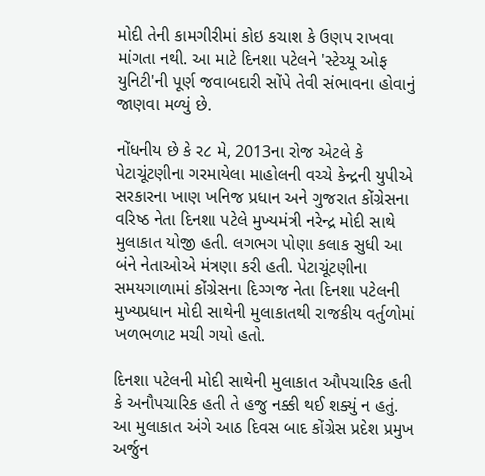મોદી તેની કામગીરીમાં કોઇ કચાશ કે ઉણપ રાખવા માંગતા નથી. આ માટે દિનશા પટેલને 'સ્ટેચ્યૂ ઓફ યુનિટી'ની પૂર્ણ જવાબદારી સોંપે તેવી સંભાવના હોવાનું જાણવા મળ્યું છે.

નોંધનીય છે કે ર૮ મે, 2013ના રોજ એટલે કે પેટાચૂંટણીના ગરમાયેલા માહોલની વચ્ચે કેન્દ્રની યુપીએ સરકારના ખાણ ખનિજ પ્રધાન અને ગુજરાત કોંગ્રેસના વરિષ્ઠ નેતા દિનશા પટેલે મુખ્યમંત્રી નરેન્દ્ર મોદી સાથે મુલાકાત યોજી હતી. લગભગ પોણા કલાક સુધી આ બંને નેતાઓએ મંત્રણા કરી હતી. પેટાચૂંટણીના સમયગાળામાં કોંગ્રેસના દિગ્ગજ નેતા દિનશા પટેલની મુખ્યપ્રધાન મોદી સાથેની મુલાકાતથી રાજકીય વર્તુળોમાં ખળભળાટ મચી ગયો હતો.

દિનશા પટેલની મોદી સાથેની મુલાકાત ઔપચારિક હતી કે અનૌપચારિક હતી તે હજુ નક્કી થઈ શક્યું ન હતું. આ મુલાકાત અંગે આઠ દિવસ બાદ કોંગ્રેસ પ્રદેશ પ્રમુખ અર્જુન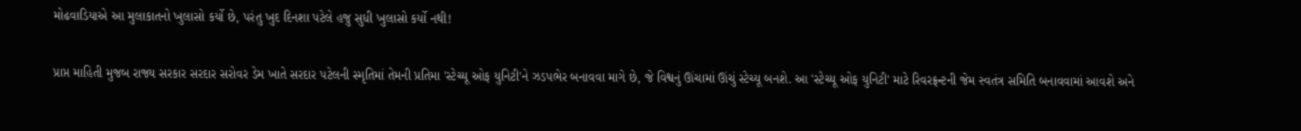મોઢવાડિયાએ આ મુલાકાતનો ખુલાસો કર્યો છે, પરંતુ ખુદ દિનશા પટેલે હજુ સુધી ખુલાસો કર્યો નથી!

પ્રાપ્ત માહિતી મુજબ રાજ્ય સરકાર સરદાર સરોવર ડેમ ખાતે સરદાર પટેલની સ્મૃતિમાં તેમની પ્રતિમા 'સ્ટેચ્યૂ ઓફ યુનિટી'ને ઝડપભેર બનાવવા માગે છે, જે વિશ્વનું ઊંચામાં ઊંચું સ્ટેચ્યૂ બનશે. આ 'સ્ટેચ્યૂ ઓફ યુનિટી' માટે રિવરફ્રન્ટની જેમ સ્વતંત્ર સમિતિ બનાવવામાં આવશે અને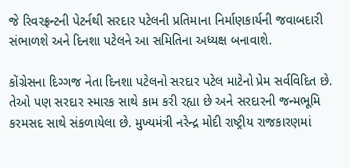જે રિવરફ્રન્ટની પેટર્નથી સરદાર પટેલની પ્રતિમાના નિર્માણકાર્યની જવાબદારી સંભાળશે અને દિનશા પટેલને આ સમિતિના અધ્યક્ષ બનાવાશે.

કોંગ્રેસના દિગ્ગજ નેતા દિનશા પટેલનો સરદાર પટેલ માટેનો પ્રેમ સર્વવિદિત છે. તેઓ પણ સરદાર સ્મારક સાથે કામ કરી રહ્યા છે અને સરદારની જન્મભૂમિ કરમસદ સાથે સંકળાયેલા છે. મુખ્યમંત્રી નરેન્દ્ર મોદી રાષ્ટ્રીય રાજકારણમાં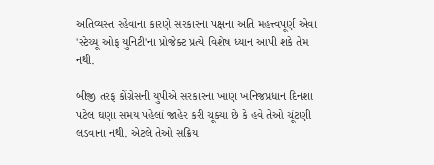અતિવ્યસ્ત રહેવાના કારણે સરકારના પક્ષના અતિ મહત્ત્વપૂર્ણ એવા 'સ્ટેચ્યૂ ઓફ યુનિટી'ના પ્રોજેક્ટ પ્રત્યે વિશેષ ધ્યાન આપી શકે તેમ નથી.

બીજી તરફ કોંગ્રેસની યુપીએ સરકારના ખાણ ખનિજપ્રધાન દિનશા પટેલ ઘણા સમય પહેલાં જાહેર કરી ચૂક્યા છે કે હવે તેઓ ચૂંટણી લડવાના નથી. એટલે તેઓ સક્રિય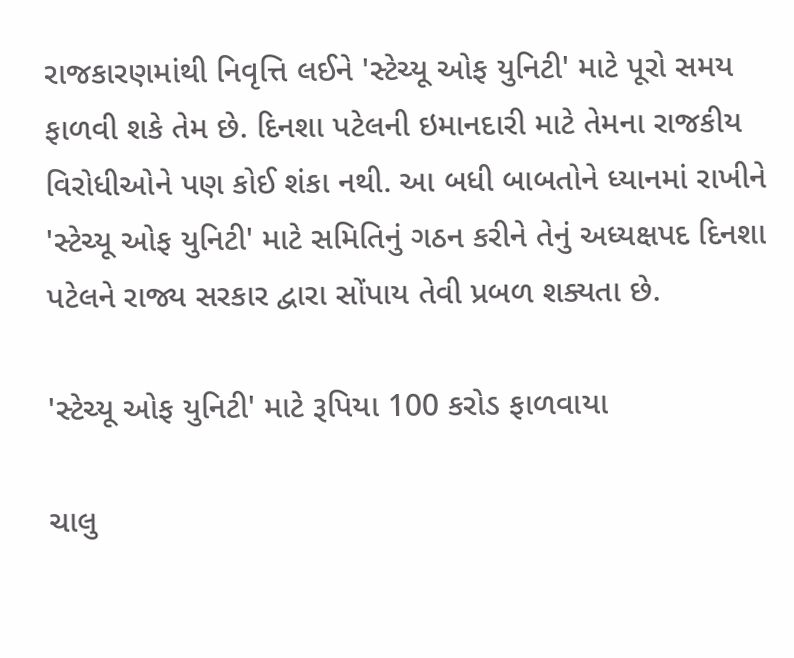રાજકારણમાંથી નિવૃત્તિ લઈને 'સ્ટેચ્યૂ ઓફ યુનિટી' માટે પૂરો સમય ફાળવી શકે તેમ છે. દિનશા પટેલની ઇમાનદારી માટે તેમના રાજકીય વિરોધીઓને પણ કોઈ શંકા નથી. આ બધી બાબતોને ધ્યાનમાં રાખીને 'સ્ટેચ્યૂ ઓફ યુનિટી' માટે સમિતિનું ગઠન કરીને તેનું અધ્યક્ષપદ દિનશા પટેલને રાજ્ય સરકાર દ્વારા સોંપાય તેવી પ્રબળ શક્યતા છે.

'સ્ટેચ્યૂ ઓફ યુનિટી' માટે રૂપિયા 100 કરોડ ફાળવાયા

ચાલુ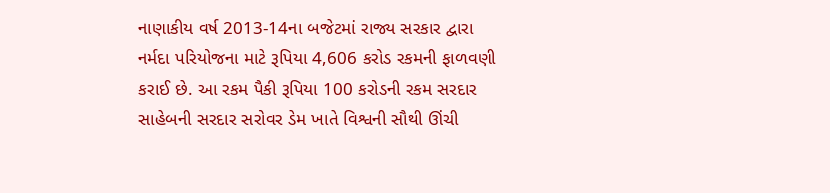નાણાકીય વર્ષ 2013-14ના બજેટમાં રાજ્ય સરકાર દ્વારા નર્મદા પરિયોજના માટે રૂપિયા 4,606 કરોડ રકમની ફાળવણી કરાઈ છે. આ રકમ પૈકી રૂપિયા 100 કરોડની રકમ સરદાર સાહેબની સરદાર સરોવર ડેમ ખાતે વિશ્વની સૌથી ઊંચી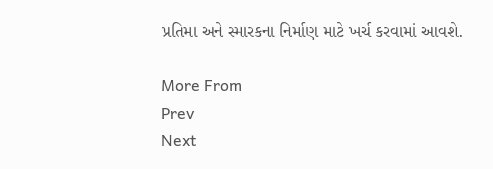પ્રતિમા અને સ્મારકના નિર્માણ માટે ખર્ચ કરવામાં આવશે.

More From
Prev
Next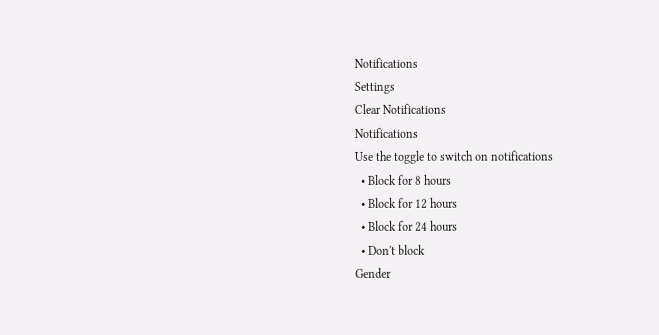Notifications
Settings
Clear Notifications
Notifications
Use the toggle to switch on notifications
  • Block for 8 hours
  • Block for 12 hours
  • Block for 24 hours
  • Don't block
Gender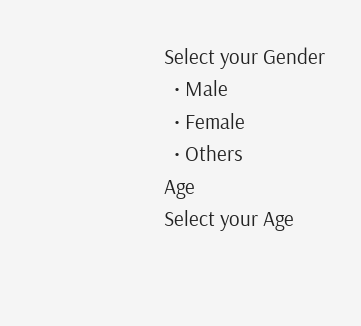Select your Gender
  • Male
  • Female
  • Others
Age
Select your Age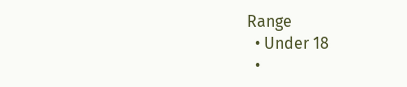Range
  • Under 18
  •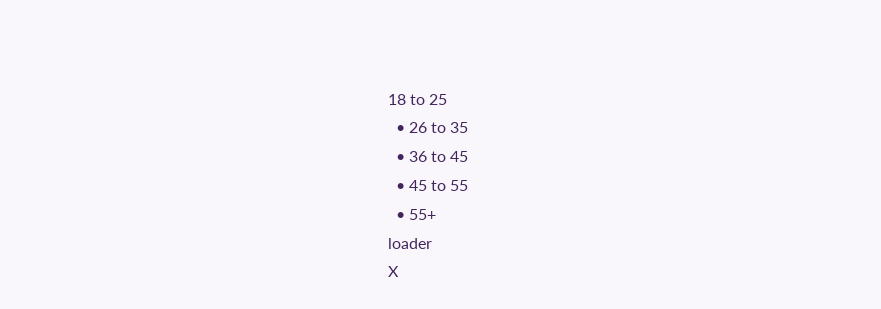18 to 25
  • 26 to 35
  • 36 to 45
  • 45 to 55
  • 55+
loader
X